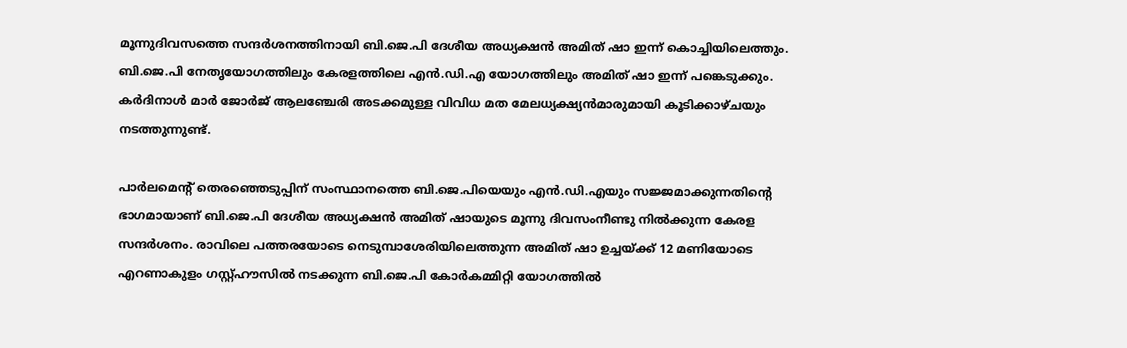മൂന്നുദിവസത്തെ സന്ദര്‍ശനത്തിനായി ബി.ജെ.പി ദേശീയ അധ്യക്ഷന്‍ അമിത് ഷാ ഇന്ന് കൊച്ചിയിലെത്തും. ബി.ജെ.പി നേതൃയോഗത്തിലും കേരളത്തിലെ എന്‍.ഡി.എ യോഗത്തിലും അമിത് ഷാ ഇന്ന് പങ്കെടുക്കും. കര്‍ദിനാള്‍ മാര്‍ ജോര്‍ജ് ആലഞ്ചേരി അടക്കമുള്ള വിവിധ മത മേലധ്യക്ഷ്യന്‍മാരുമായി കൂടിക്കാഴ്ചയും നടത്തുന്നുണ്ട്.

പാര്‍ലമെന്‍റ് തെരഞ്ഞെടുപ്പിന് സംസ്ഥാനത്തെ ബി.ജെ.പിയെയും എന്‍.ഡി.എയും സജ്ജമാക്കുന്നതിന്റെ ഭാഗമായാണ് ബി.ജെ.പി ദേശീയ അധ്യക്ഷന്‍ അമിത് ഷായുടെ മൂന്നു ദിവസംനീണ്ടു നില്‍ക്കുന്ന കേരള സന്ദര്‍ശനം. രാവിലെ പത്തരയോടെ നെടുമ്പാശേരിയിലെത്തുന്ന അമിത് ഷാ ഉച്ചയ്‌ക്ക് 12 മണിയോടെ എറണാകുളം ഗസ്റ്റ്ഹൗസില്‍ നടക്കുന്ന ബി.ജെ.പി കോര്‍കമ്മിറ്റി യോഗത്തില്‍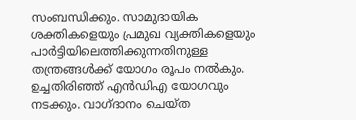സംബന്ധിക്കും. സാമുദായിക ശക്തികളെയും പ്രമുഖ വ്യക്തികളെയും പാര്‍ട്ടിയിലെത്തിക്കുന്നതിനുള്ള തന്ത്രങ്ങള്‍ക്ക് യോഗം രൂപം നല്‍കും. ഉച്ചതിരി‍ഞ്ഞ് എന്‍ഡിഎ യോഗവും നടക്കും. വാഗ്ദാനം ചെയ്ത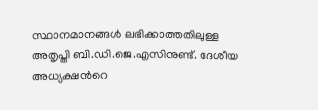സ്ഥാനമാനങ്ങള്‍ ലഭിക്കാത്തതിലുള്ള അതൃപ്തി ബി.ഡി.ജെ.എസിനുണ്ട്. ദേശീയ അധ്യക്ഷന്‍റെ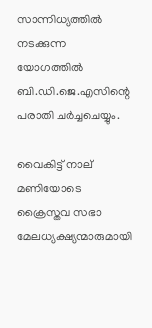സാന്നിധ്യത്തില്‍ നടക്കുന്ന യോഗത്തില്‍ ബി.ഡി.ജെ.എസിന്റെ പരാതി ചര്‍ച്ചചെയ്യും.

വൈകിട്ട് നാല് മണിയോടെ ക്രൈസ്തവ സഭാ മേലധ്യക്ഷ്യന്മാരുമായി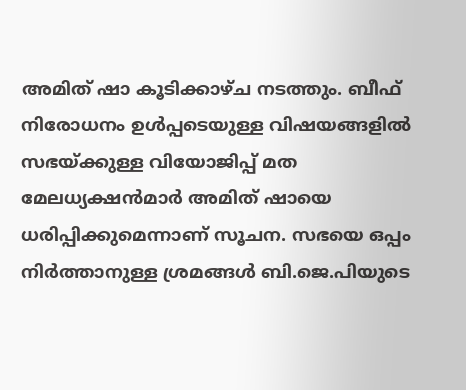അമിത് ഷാ കൂടിക്കാഴ്ച നടത്തും. ബീഫ് നിരോധനം ഉള്‍പ്പടെയുള്ള വിഷയങ്ങളില്‍ സഭയ്‌ക്കുള്ള വിയോജിപ്പ് മത മേലധ്യക്ഷന്‍മാര്‍ അമിത് ഷായെ ധരിപ്പിക്കുമെന്നാണ് സൂചന. സഭയെ ഒപ്പം നിര്‍ത്താനുള്ള ശ്രമങ്ങള്‍ ബി.ജെ.പിയുടെ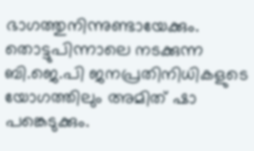ഭാഗത്തുനിന്നുണ്ടായേക്കും. തൊട്ടുപിന്നാലെ നടക്കുന്ന ബി.ജെ.പി ജനപ്രതിനിധികളുടെ യോഗത്തിലും അമിത് ഷാ പങ്കെടുക്കും.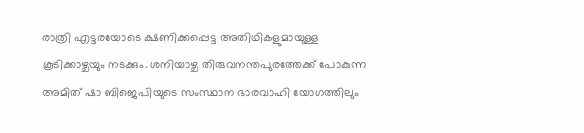രാത്രി എട്ടരയോടെ ക്ഷണിക്കപ്പെട്ട അതിഥികളുമായുള്ള കൂടിക്കാഴ്ചയും നടക്കും. ശനിയാഴ്ച തിരുവനന്തപുരത്തേക്ക് പോകുന്ന അമിത് ഷാ ബിജെപിയുടെ സംസ്ഥാന ഭാരവാഹി യോഗത്തിലും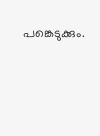പങ്കെടുക്കും.